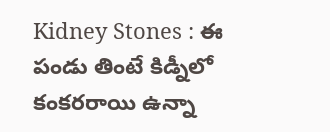Kidney Stones : ఈ పండు తింటే కిడ్నీలో కంకరరాయి ఉన్నా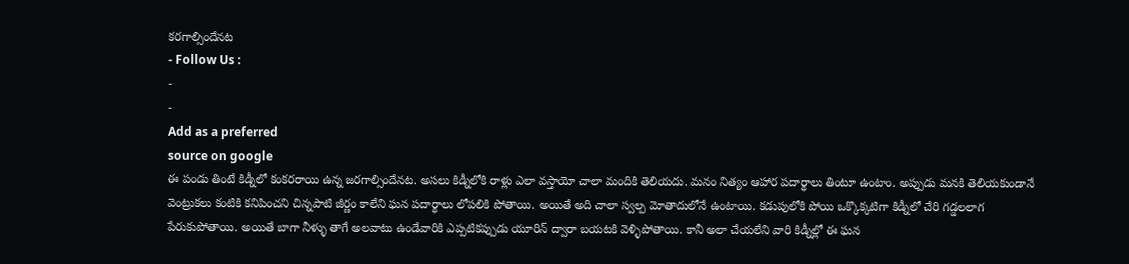కరగాల్సిందేనట
- Follow Us :
-
-
Add as a preferred
source on google
ఈ పండు తింటే కిడ్నీలో కంకరరాయి ఉన్న జరగాల్సిందేనట. అసలు కిడ్నీలోకి రాళ్లు ఎలా వస్తాయో చాలా మందికి తెలియదు. మనం నిత్యం ఆహార పదార్థాలు తింటూ ఉంటాం. అప్పుడు మనకి తెలియకుండానే వెంట్రుకలు కంటికి కనిపించని చిన్నపాటి జీర్ణం కాలేని ఘన పదార్థాలు లోపలికి పోతాయి. అయితే అది చాలా స్వల్ప మోతాదులోనే ఉంటాయి. కడుపులోకి పోయి ఒక్కొక్కటిగా కిడ్నీలో చేరి గడ్డలలాగ పేరుకుపోతాయి. అయితే బాగా నీళ్ళు తాగే అలవాటు ఉండేవారికి ఎప్పటికప్పుడు యూరిన్ ద్వారా బయటకి వెళ్ళిపోతాయి. కానీ అలా చేయలేని వారి కిడ్నీల్లో ఈ ఘన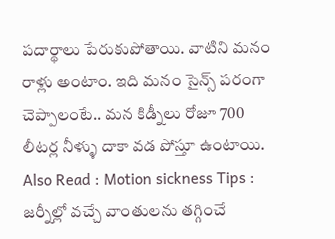పదార్థాలు పేరుకుపోతాయి. వాటిని మనం రాళ్లు అంటాం. ఇది మనం సైన్స్ పరంగా చెప్పాలంటే.. మన కిడ్నీలు రోజూ 700 లీటర్ల నీళ్ళు దాకా వడ పోస్తూ ఉంటాయి.
Also Read : Motion sickness Tips : జర్నీల్లో వచ్చే వాంతులను తగ్గించే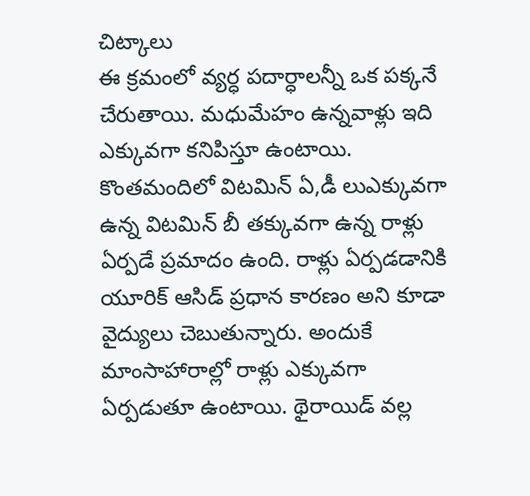చిట్కాలు
ఈ క్రమంలో వ్యర్ధ పదార్ధాలన్నీ ఒక పక్కనే చేరుతాయి. మధుమేహం ఉన్నవాళ్లు ఇది ఎక్కువగా కనిపిస్తూ ఉంటాయి. కొంతమందిలో విటమిన్ ఏ,డీ లుఎక్కువగా ఉన్న విటమిన్ బీ తక్కువగా ఉన్న రాళ్లు ఏర్పడే ప్రమాదం ఉంది. రాళ్లు ఏర్పడడానికి యూరిక్ ఆసిడ్ ప్రధాన కారణం అని కూడా వైద్యులు చెబుతున్నారు. అందుకే మాంసాహారాల్లో రాళ్లు ఎక్కువగా ఏర్పడుతూ ఉంటాయి. థైరాయిడ్ వల్ల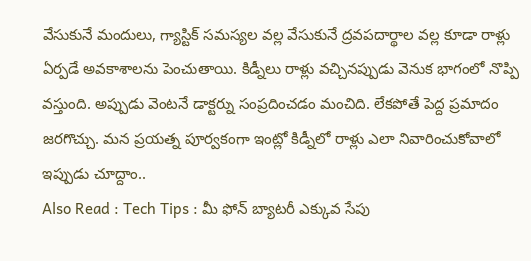వేసుకునే మందులు, గ్యాస్టిక్ సమస్యల వల్ల వేసుకునే ద్రవపదార్థాల వల్ల కూడా రాళ్లు ఏర్పడే అవకాశాలను పెంచుతాయి. కిడ్నీలు రాళ్లు వచ్చినప్పుడు వెనుక భాగంలో నొప్పి వస్తుంది. అప్పుడు వెంటనే డాక్టర్ను సంప్రదించడం మంచిది. లేకపోతే పెద్ద ప్రమాదం జరగొచ్చు. మన ప్రయత్న పూర్వకంగా ఇంట్లో కిడ్నీలో రాళ్లు ఎలా నివారించుకోవాలో ఇప్పుడు చూద్దాం..
Also Read : Tech Tips : మీ ఫోన్ బ్యాటరీ ఎక్కువ సేపు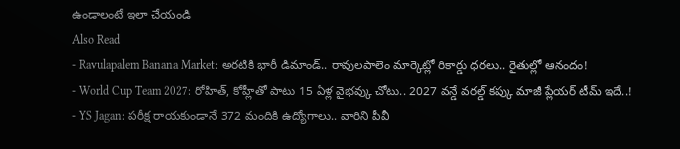ఉండాలంటే ఇలా చేయండి
Also Read
- Ravulapalem Banana Market: అరటికి భారీ డిమాండ్.. రావులపాలెం మార్కెట్లో రికార్డు ధరలు.. రైతుల్లో ఆనందం!
- World Cup Team 2027: రోహిత్, కోహ్లీతో పాటు 15 ఏళ్ల వైభవ్కు చోటు.. 2027 వన్డే వరల్డ్ కప్కు మాజీ ప్లేయర్ టీమ్ ఇదే..!
- YS Jagan: పరీక్ష రాయకుండానే 372 మందికి ఉద్యోగాలు.. వారిని పీవీ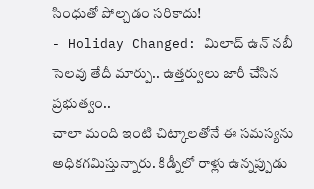సింధుతో పోల్చడం సరికాదు!
- Holiday Changed: మిలాద్ ఉన్ నబీ సెలవు తేదీ మార్పు.. ఉత్తర్వులు జారీ చేసిన ప్రభుత్వం..
చాలా మంది ఇంటి చిట్కాలతోనే ఈ సమస్యను అధికగమిస్తున్నారు. కిడ్నీలో రాళ్లు ఉన్నప్పుడు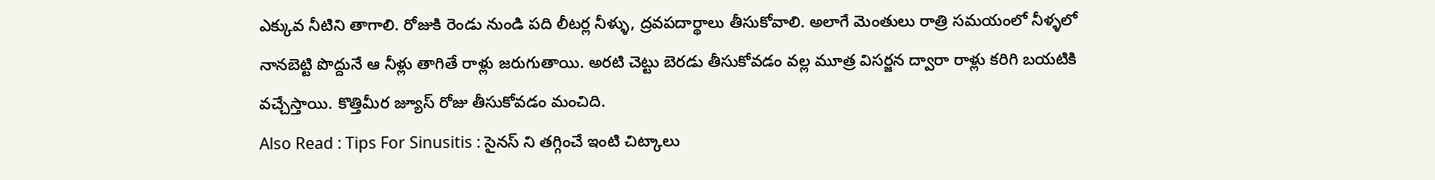ఎక్కువ నీటిని తాగాలి. రోజుకి రెండు నుండి పది లీటర్ల నీళ్ళు, ద్రవపదార్థాలు తీసుకోవాలి. అలాగే మెంతులు రాత్రి సమయంలో నీళ్ళలో నానబెట్టి పొద్దునే ఆ నీళ్లు తాగితే రాళ్లు జరుగుతాయి. అరటి చెట్టు బెరడు తీసుకోవడం వల్ల మూత్ర విసర్జన ద్వారా రాళ్లు కరిగి బయటికి వచ్చేస్తాయి. కొత్తిమీర జ్యూస్ రోజు తీసుకోవడం మంచిది.
Also Read : Tips For Sinusitis : సైనస్ ని తగ్గించే ఇంటి చిట్కాలు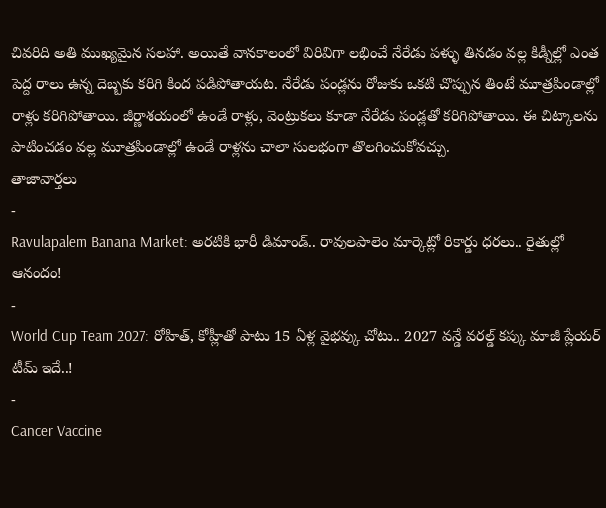చివరిది అతి ముఖ్యమైన సలహా. అయితే వానకాలంలో విరివిగా లభించే నేరేడు పళ్ళు తినడం వల్ల కిడ్నీల్లో ఎంత పెద్ద రాలు ఉన్న దెబ్బకు కరిగి కింద పడిపోతాయట. నేరేడు పండ్లను రోజుకు ఒకటి చొప్పున తింటే మూత్రపిండాల్లో రాళ్లు కరిగిపోతాయి. జీర్ణాశయంలో ఉండే రాళ్లు, వెంట్రుకలు కూడా నేరేడు పండ్లతో కరిగిపోతాయి. ఈ చిట్కాలను పాటించడం వల్ల మూత్రపిండాల్లో ఉండే రాళ్లను చాలా సులభంగా తొలగించుకోవచ్చు.
తాజావార్తలు
-
Ravulapalem Banana Market: అరటికి భారీ డిమాండ్.. రావులపాలెం మార్కెట్లో రికార్డు ధరలు.. రైతుల్లో ఆనందం!
-
World Cup Team 2027: రోహిత్, కోహ్లీతో పాటు 15 ఏళ్ల వైభవ్కు చోటు.. 2027 వన్డే వరల్డ్ కప్కు మాజీ ప్లేయర్ టీమ్ ఇదే..!
-
Cancer Vaccine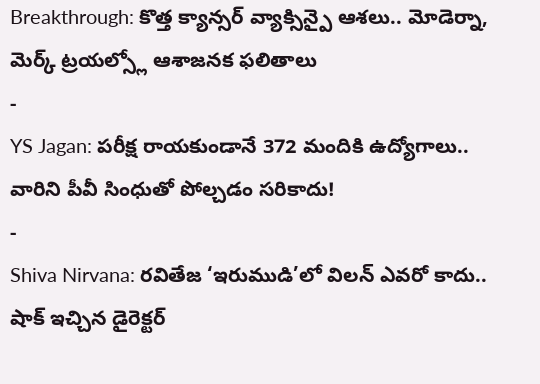Breakthrough: కొత్త క్యాన్సర్ వ్యాక్సిన్పై ఆశలు.. మోడెర్నా, మెర్క్ ట్రయల్స్లో ఆశాజనక ఫలితాలు
-
YS Jagan: పరీక్ష రాయకుండానే 372 మందికి ఉద్యోగాలు.. వారిని పీవీ సింధుతో పోల్చడం సరికాదు!
-
Shiva Nirvana: రవితేజ ‘ఇరుముడి’లో విలన్ ఎవరో కాదు.. షాక్ ఇచ్చిన డైరెక్టర్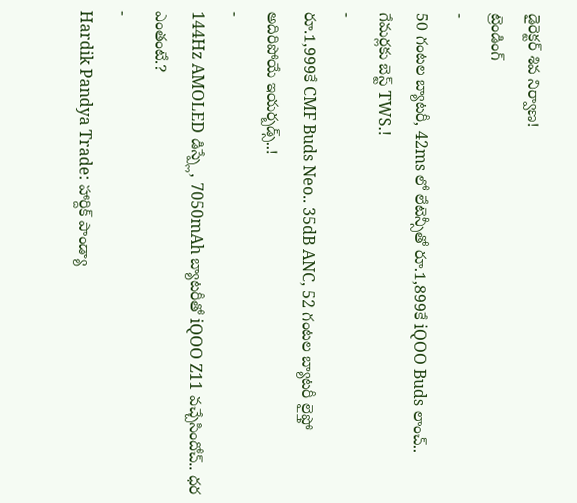డైరెక్టర్ శివ నిర్వాణ!
ట్రెండింగ్
-
50 గంటల బ్యాటరీ, 42ms లో లేటెన్సీతో రూ.1,899కే iQOO Buds లాంచ్.. గేమర్లకు బెస్ట్ TWS.!
-
రూ.1,999కే CMF Buds Neo.. 35dB ANC, 52 గంటల బ్యాటరీ లైఫ్తో అదిరిపోయే ఇయర్బడ్స్..!
-
144Hz AMOLED డిస్ప్లే, 7050mAh బ్యాటరీతో iQOO Z11 వచ్చేసిందోచ్.. ధర ఎంతంటే.?
-
Hardik Pandya Trade: హార్దిక్ పాండ్యా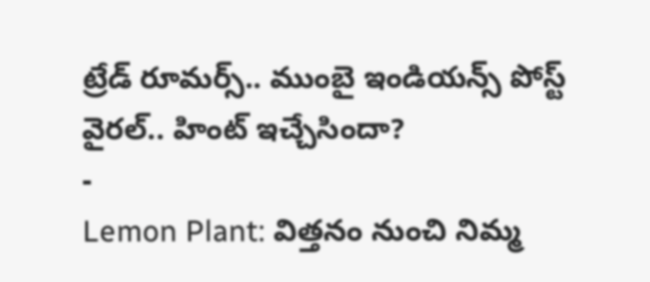ట్రేడ్ రూమర్స్.. ముంబై ఇండియన్స్ పోస్ట్ వైరల్.. హింట్ ఇచ్చేసిందా?
-
Lemon Plant: విత్తనం నుంచి నిమ్మ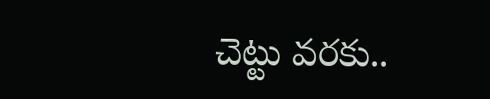చెట్టు వరకు..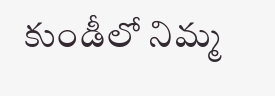కుండీలో నిమ్మ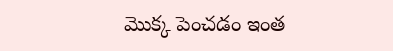మొక్క పెంచడం ఇంత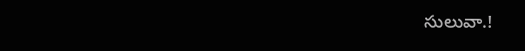సులువా.!